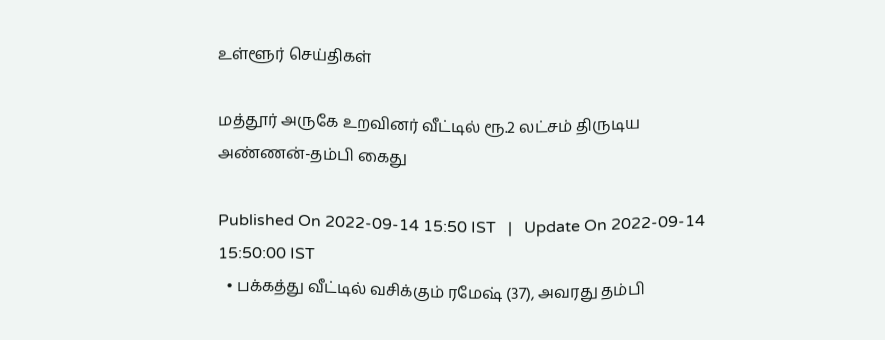உள்ளூர் செய்திகள்

மத்தூர் அருகே உறவினர் வீட்டில் ரூ.2 லட்சம் திருடிய அண்ணன்-தம்பி கைது

Published On 2022-09-14 15:50 IST   |   Update On 2022-09-14 15:50:00 IST
  • பக்கத்து வீட்டில் வசிக்கும் ரமேஷ் (37), அவரது தம்பி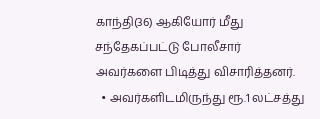காந்தி(36) ஆகியோர் மீது சந்தேகப்பட்டு போலீசார் அவர்களை பிடித்து விசாரித்தனர்.
  • அவர்களிடமிருந்து ரூ.1 லட்சத்து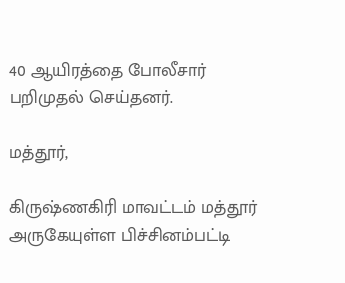40 ஆயிரத்தை போலீசார் பறிமுதல் செய்தனர்.

மத்தூர்,

கிருஷ்ணகிரி மாவட்டம் மத்தூர் அருகேயுள்ள பிச்சினம்பட்டி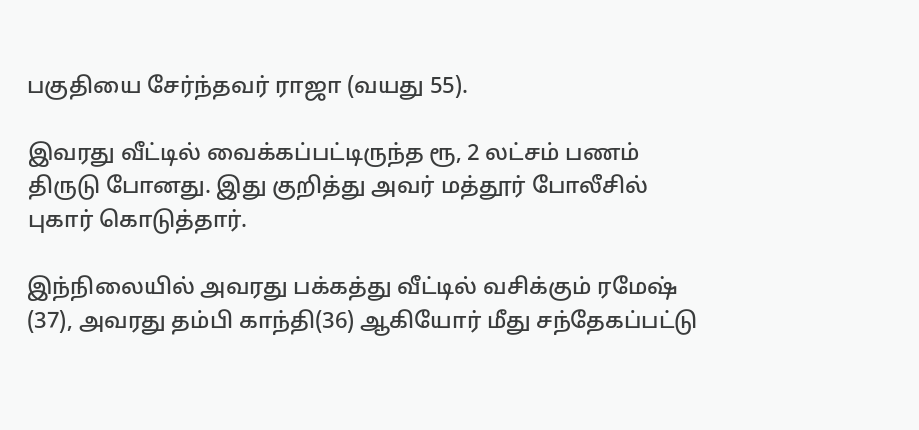பகுதியை சேர்ந்தவர் ராஜா (வயது 55).

இவரது வீட்டில் வைக்கப்பட்டிருந்த ரூ, 2 லட்சம் பணம் திருடு போனது. இது குறித்து அவர் மத்தூர் போலீசில் புகார் கொடுத்தார்.

இந்நிலையில் அவரது பக்கத்து வீட்டில் வசிக்கும் ரமேஷ் (37), அவரது தம்பி காந்தி(36) ஆகியோர் மீது சந்தேகப்பட்டு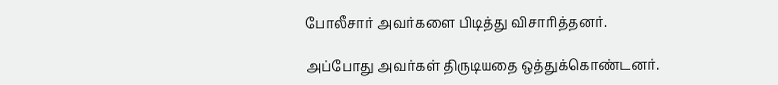போலீசார் அவர்களை பிடித்து விசாரித்தனர்.

அப்போது அவர்கள் திருடியதை ஒத்துக்கொண்டனர்.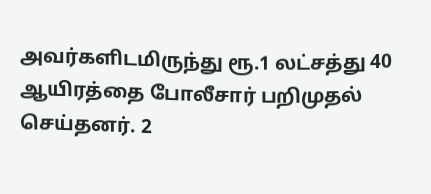அவர்களிடமிருந்து ரூ.1 லட்சத்து 40 ஆயிரத்தை போலீசார் பறிமுதல் செய்தனர். 2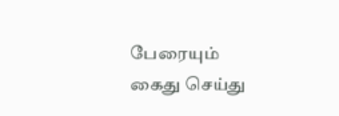பேரையும் கைது செய்து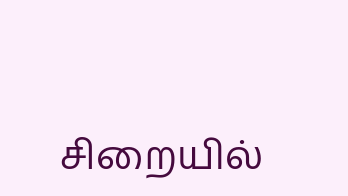சிறையில்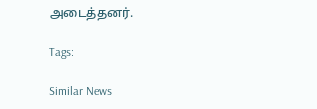அடைத்தனர்.

Tags:

Similar News